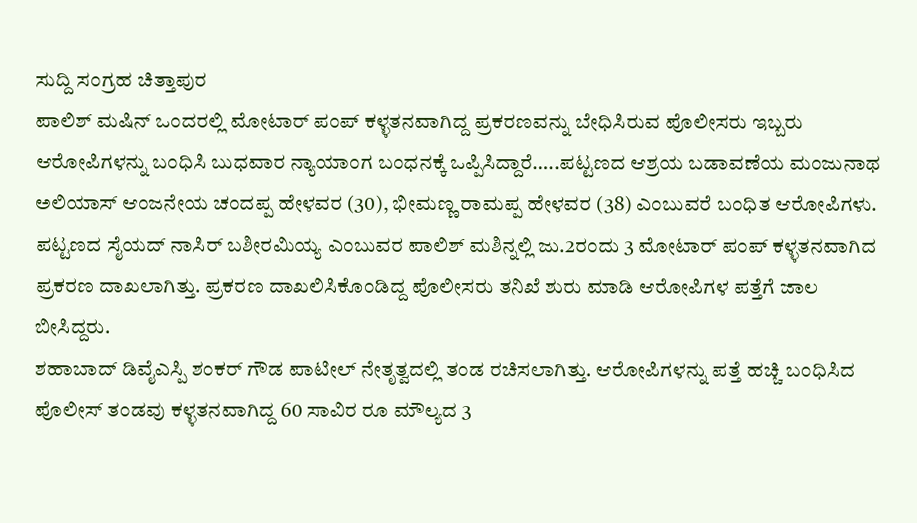ಸುದ್ದಿ ಸಂಗ್ರಹ ಚಿತ್ತಾಪುರ
ಪಾಲಿಶ್ ಮಷಿನ್ ಒಂದರಲ್ಲಿ ಮೋಟಾರ್ ಪಂಪ್ ಕಳ್ಳತನವಾಗಿದ್ದ ಪ್ರಕರಣವನ್ನು ಬೇಧಿಸಿರುವ ಪೊಲೀಸರು ಇಬ್ಬರು ಆರೋಪಿಗಳನ್ನು ಬಂಧಿಸಿ ಬುಧವಾರ ನ್ಯಾಯಾಂಗ ಬಂಧನಕ್ಕೆ ಒಪ್ಪಿಸಿದ್ದಾರೆ…..ಪಟ್ಟಣದ ಆಶ್ರಯ ಬಡಾವಣೆಯ ಮಂಜುನಾಥ ಅಲಿಯಾಸ್ ಆಂಜನೇಯ ಚಂದಪ್ಪ ಹೇಳವರ (30), ಭೀಮಣ್ಣ ರಾಮಪ್ಪ ಹೇಳವರ (38) ಎಂಬುವರೆ ಬಂಧಿತ ಆರೋಪಿಗಳು.
ಪಟ್ಟಣದ ಸೈಯದ್ ನಾಸಿರ್ ಬಶೀರಮಿಯ್ಯ ಎಂಬುವರ ಪಾಲಿಶ್ ಮಶಿನ್ನಲ್ಲಿ ಜು.2ರಂದು 3 ಮೋಟಾರ್ ಪಂಪ್ ಕಳ್ಳತನವಾಗಿದ ಪ್ರಕರಣ ದಾಖಲಾಗಿತ್ತು. ಪ್ರಕರಣ ದಾಖಲಿಸಿಕೊಂಡಿದ್ದ ಪೊಲೀಸರು ತನಿಖೆ ಶುರು ಮಾಡಿ ಆರೋಪಿಗಳ ಪತ್ತೆಗೆ ಜಾಲ ಬೀಸಿದ್ದರು.
ಶಹಾಬಾದ್ ಡಿವೈಎಸ್ಪಿ ಶಂಕರ್ ಗೌಡ ಪಾಟೀಲ್ ನೇತೃತ್ವದಲ್ಲಿ ತಂಡ ರಚಿಸಲಾಗಿತ್ತು. ಆರೋಪಿಗಳನ್ನು ಪತ್ತೆ ಹಚ್ಚಿ ಬಂಧಿಸಿದ ಪೊಲೀಸ್ ತಂಡವು ಕಳ್ಳತನವಾಗಿದ್ದ 60 ಸಾವಿರ ರೂ ಮೌಲ್ಯದ 3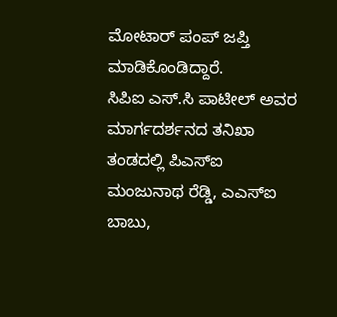ಮೋಟಾರ್ ಪಂಪ್ ಜಪ್ತಿ ಮಾಡಿಕೊಂಡಿದ್ದಾರೆ.
ಸಿಪಿಐ ಎಸ್.ಸಿ ಪಾಟೀಲ್ ಅವರ ಮಾರ್ಗದರ್ಶನದ ತನಿಖಾ ತಂಡದಲ್ಲಿ ಪಿಎಸ್ಐ ಮಂಜುನಾಥ ರೆಡ್ಡಿ, ಎಎಸ್ಐ ಬಾಬು,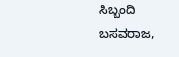ಸಿಬ್ಬಂದಿ ಬಸವರಾಜ,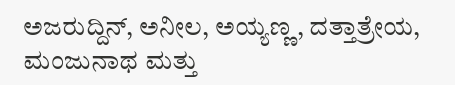ಅಜರುದ್ದಿನ್, ಅನೀಲ, ಅಯ್ಯಣ್ಣ, ದತ್ತಾತ್ರೇಯ, ಮಂಜುನಾಥ ಮತ್ತು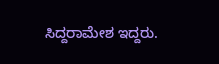ಸಿದ್ದರಾಮೇಶ ಇದ್ದರು.